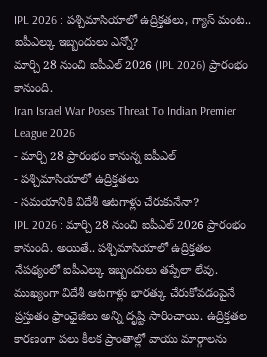IPL 2026 : పశ్చిమాసియాలో ఉద్రిక్తతలు, గ్యాస్ మంట.. ఐపీఎల్కు ఇబ్బందులు ఎన్నో?
మార్చి 28 నుంచి ఐపీఎల్ 2026 (IPL 2026) ప్రారంభం కానుంది.
Iran Israel War Poses Threat To Indian Premier League 2026
- మార్చి 28 ప్రారంభం కానున్న ఐపీఎల్
- పశ్చిమాసియాలో ఉద్రిక్తతలు
- సమయానికి విదేశీ ఆటగాళ్లు చేరుకునేనా?
IPL 2026 : మార్చి 28 నుంచి ఐపీఎల్ 2026 ప్రారంభం కానుంది. అయితే.. పశ్చిమాసియాలో ఉద్రిక్తతల నేపథ్యంలో ఐపీఎల్కు ఇబ్బందులు తప్పేలా లేవు. ముఖ్యంగా విదేశీ ఆటగాళ్లు భారత్కు చేరుకోవడంపైనే ప్రస్తుతం ఫ్రాంఛైజీలు అన్ని దృష్టి సారించాయి. ఉద్రిక్తతల కారణంగా పలు కీలక ప్రాంతాల్లో వాయు మార్గాలను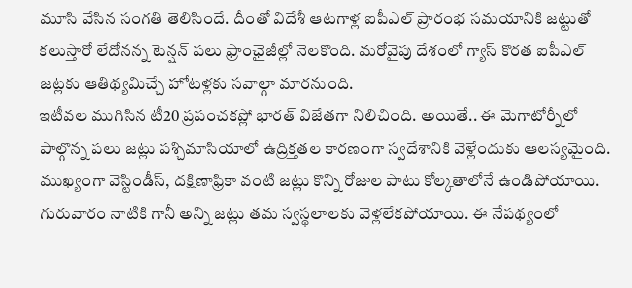మూసి వేసిన సంగతి తెలిసిందే. దీంతో విదేశీ ఆటగాళ్ల ఐపీఎల్ ప్రారంభ సమయానికి జట్టుతో కలుస్తారో లేదోనన్న టెన్షన్ పలు ఫ్రాంఛైజీల్లో నెలకొంది. మరోవైపు దేశంలో గ్యాస్ కొరత ఐపీఎల్ జట్లకు ఆతిథ్యమిచ్చే హోటళ్లకు సవాల్గా మారనుంది.
ఇటీవల ముగిసిన టీ20 ప్రపంచకప్లో భారత్ విజేతగా నిలిచింది. అయితే.. ఈ మెగాటోర్నీలో పాల్గొన్న పలు జట్లు పశ్చిమాసియాలో ఉద్రిక్తతల కారణంగా స్వదేశానికి వెళ్లేందుకు ఆలస్యమైంది. ముఖ్యంగా వెస్టిండీస్, దక్షిణాఫ్రికా వంటి జట్లు కొన్ని రోజుల పాటు కోల్కతాలోనే ఉండిపోయాయి. గురువారం నాటికి గానీ అన్ని జట్లు తమ స్వస్థలాలకు వెళ్లలేకపోయాయి. ఈ నేపథ్యంలో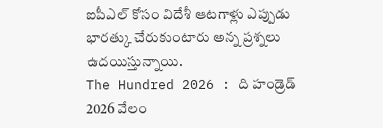ఐపీఎల్ కోసం విదేశీ ఆటగాళ్లు ఎప్పుడు భారత్కు చేరుకుంటారు అన్న ప్రశ్నలు ఉదయిస్తున్నాయి.
The Hundred 2026 : ది హండ్రెడ్ 2026 వేలం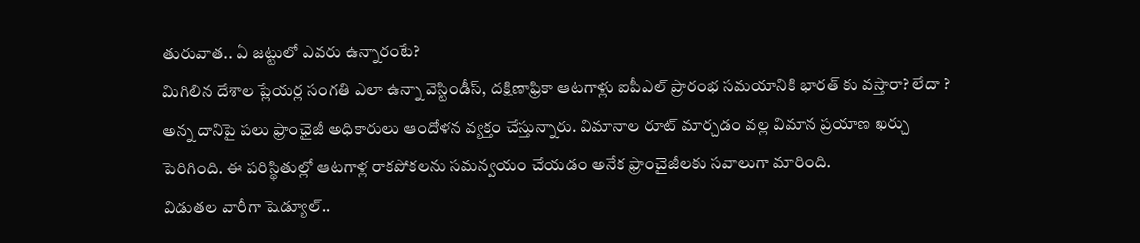తురువాత.. ఏ జట్టులో ఎవరు ఉన్నారంటే?
మిగిలిన దేశాల ప్లేయర్ల సంగతి ఎలా ఉన్నా వెస్టిండీస్, దక్షిణాఫ్రికా ఆటగాళ్లు ఐపీఎల్ ప్రారంభ సమయానికి భారత్ కు వస్తారా? లేదా ? అన్న దానిపై పలు ఫ్రాంఛైజీ అధికారులు ఆందోళన వ్యక్తం చేస్తున్నారు. విమానాల రూట్ మార్చడం వల్ల విమాన ప్రయాణ ఖర్చు పెరిగింది. ఈ పరిస్థితుల్లో ఆటగాళ్ల రాకపోకలను సమన్వయం చేయడం అనేక ఫ్రాంచైజీలకు సవాలుగా మారింది.
విడుతల వారీగా షెడ్యూల్..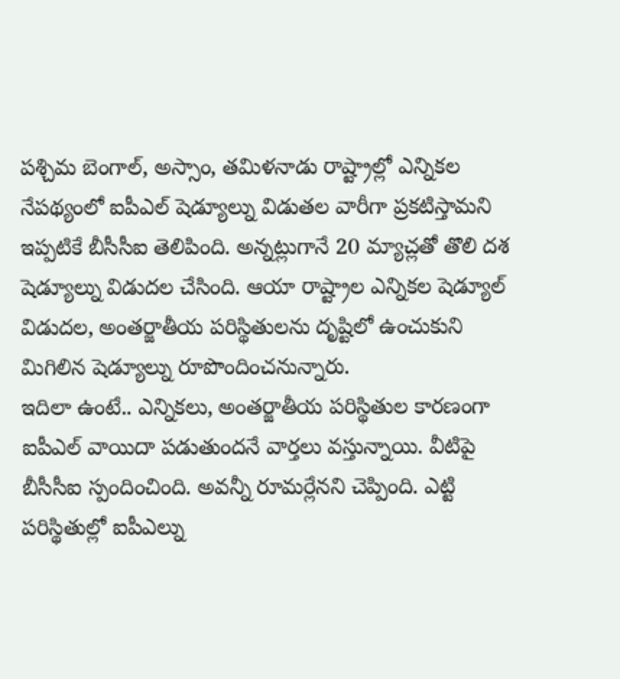పశ్చిమ బెంగాల్, అస్సాం, తమిళనాడు రాష్ట్రాల్లో ఎన్నికల నేపథ్యంలో ఐపీఎల్ షెడ్యూల్ను విడుతల వారీగా ప్రకటిస్తామని ఇప్పటికే బీసీసీఐ తెలిపింది. అన్నట్లుగానే 20 మ్యాచ్లతో తొలి దశ షెడ్యూల్ను విడుదల చేసింది. ఆయా రాష్ట్రాల ఎన్నికల షెడ్యూల్ విడుదల, అంతర్జాతీయ పరిస్థితులను దృష్టిలో ఉంచుకుని మిగిలిన షెడ్యూల్ను రూపొందించనున్నారు.
ఇదిలా ఉంటే.. ఎన్నికలు, అంతర్జాతీయ పరిస్థితుల కారణంగా ఐపీఎల్ వాయిదా పడుతుందనే వార్తలు వస్తున్నాయి. వీటిపై బీసీసీఐ స్పందించింది. అవన్నీ రూమర్లేనని చెప్పింది. ఎట్టి పరిస్థితుల్లో ఐపీఎల్ను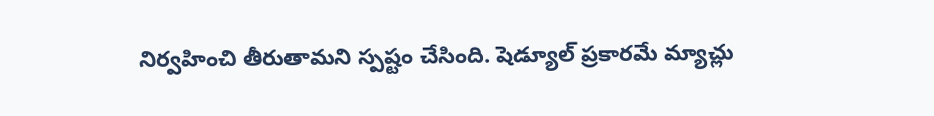నిర్వహించి తీరుతామని స్పష్టం చేసింది. షెడ్యూల్ ప్రకారమే మ్యాచ్లు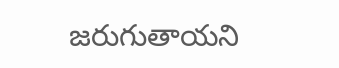జరుగుతాయని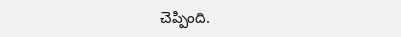చెప్పింది.